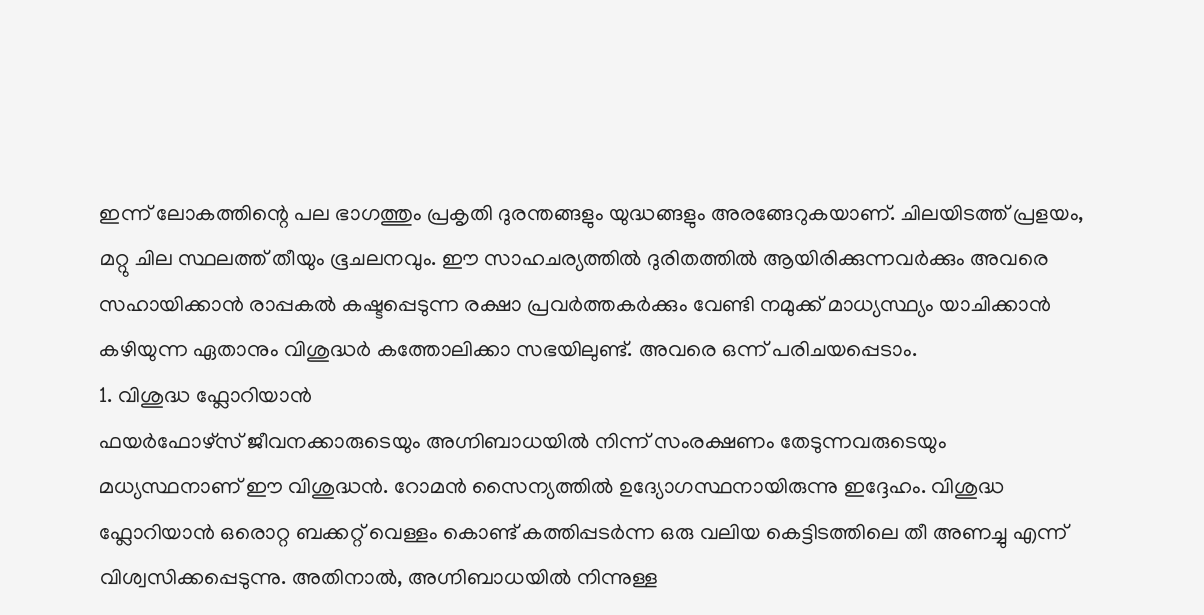ഇന്ന് ലോകത്തിന്റെ പല ഭാഗത്തും പ്രകൃതി ദുരന്തങ്ങളും യുദ്ധങ്ങളും അരങ്ങേറുകയാണ്. ചിലയിടത്ത് പ്രളയം, മറ്റു ചില സ്ഥലത്ത് തീയും ഭൂചലനവും. ഈ സാഹചര്യത്തിൽ ദുരിതത്തിൽ ആയിരിക്കുന്നവർക്കും അവരെ സഹായിക്കാൻ രാപ്പകൽ കഷ്ടപ്പെടുന്ന രക്ഷാ പ്രവർത്തകർക്കും വേണ്ടി നമുക്ക് മാധ്യസ്ഥ്യം യാചിക്കാൻ കഴിയുന്ന ഏതാനും വിശുദ്ധർ കത്തോലിക്കാ സഭയിലുണ്ട്. അവരെ ഒന്ന് പരിചയപ്പെടാം.
1. വിശുദ്ധ ഫ്ലോറിയാൻ
ഫയർഫോഴ്സ് ജീവനക്കാരുടെയും അഗ്നിബാധയിൽ നിന്ന് സംരക്ഷണം തേടുന്നവരുടെയും മധ്യസ്ഥനാണ് ഈ വിശുദ്ധൻ. റോമൻ സൈന്യത്തിൽ ഉദ്യോഗസ്ഥനായിരുന്നു ഇദ്ദേഹം. വിശുദ്ധ ഫ്ലോറിയാൻ ഒരൊറ്റ ബക്കറ്റ് വെള്ളം കൊണ്ട് കത്തിപ്പടർന്ന ഒരു വലിയ കെട്ടിടത്തിലെ തീ അണച്ചു എന്ന് വിശ്വസിക്കപ്പെടുന്നു. അതിനാൽ, അഗ്നിബാധയിൽ നിന്നുള്ള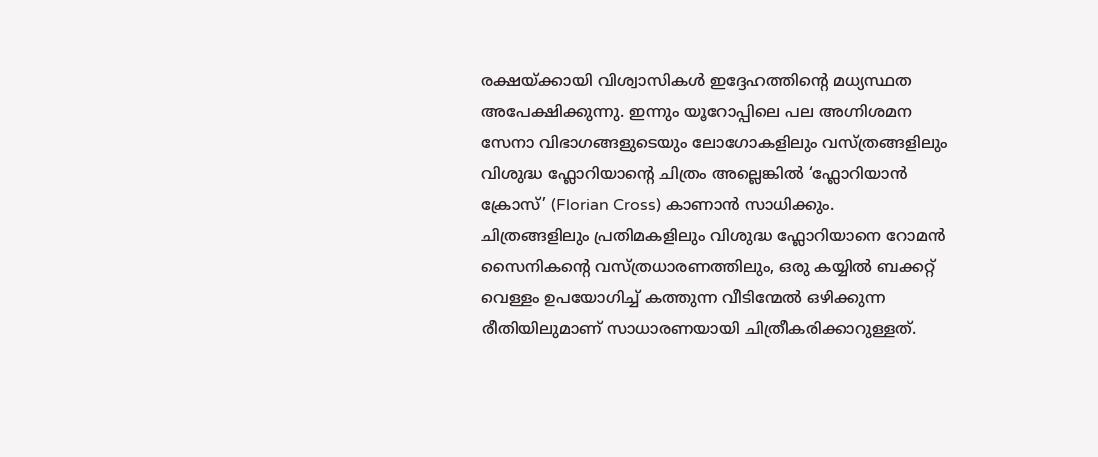രക്ഷയ്ക്കായി വിശ്വാസികൾ ഇദ്ദേഹത്തിന്റെ മധ്യസ്ഥത അപേക്ഷിക്കുന്നു. ഇന്നും യൂറോപ്പിലെ പല അഗ്നിശമന സേനാ വിഭാഗങ്ങളുടെയും ലോഗോകളിലും വസ്ത്രങ്ങളിലും വിശുദ്ധ ഫ്ലോറിയാന്റെ ചിത്രം അല്ലെങ്കിൽ ‘ഫ്ലോറിയാൻ ക്രോസ്’ (Florian Cross) കാണാൻ സാധിക്കും.
ചിത്രങ്ങളിലും പ്രതിമകളിലും വിശുദ്ധ ഫ്ലോറിയാനെ റോമൻ സൈനികന്റെ വസ്ത്രധാരണത്തിലും, ഒരു കയ്യിൽ ബക്കറ്റ് വെള്ളം ഉപയോഗിച്ച് കത്തുന്ന വീടിന്മേൽ ഒഴിക്കുന്ന രീതിയിലുമാണ് സാധാരണയായി ചിത്രീകരിക്കാറുള്ളത്.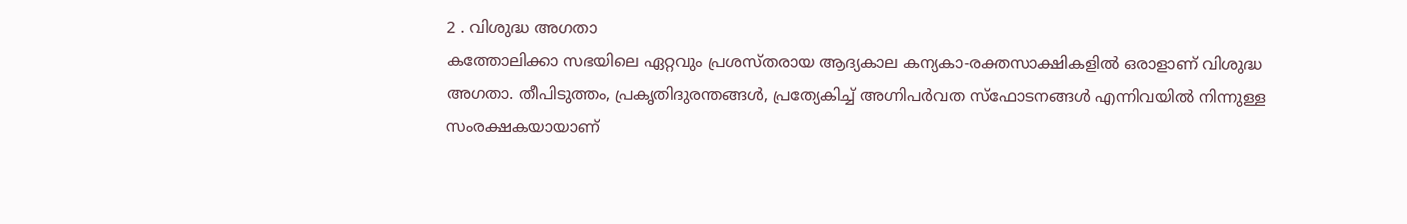2 . വിശുദ്ധ അഗതാ
കത്തോലിക്കാ സഭയിലെ ഏറ്റവും പ്രശസ്തരായ ആദ്യകാല കന്യകാ-രക്തസാക്ഷികളിൽ ഒരാളാണ് വിശുദ്ധ അഗതാ. തീപിടുത്തം, പ്രകൃതിദുരന്തങ്ങൾ, പ്രത്യേകിച്ച് അഗ്നിപർവത സ്ഫോടനങ്ങൾ എന്നിവയിൽ നിന്നുള്ള സംരക്ഷകയായാണ്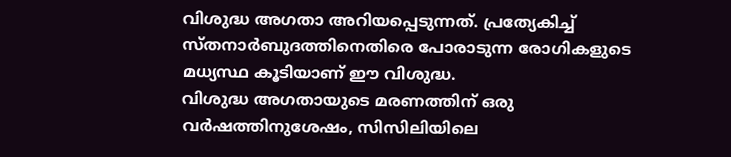വിശുദ്ധ അഗതാ അറിയപ്പെടുന്നത്. പ്രത്യേകിച്ച് സ്തനാർബുദത്തിനെതിരെ പോരാടുന്ന രോഗികളുടെ മധ്യസ്ഥ കൂടിയാണ് ഈ വിശുദ്ധ.
വിശുദ്ധ അഗതായുടെ മരണത്തിന് ഒരു വർഷത്തിനുശേഷം, സിസിലിയിലെ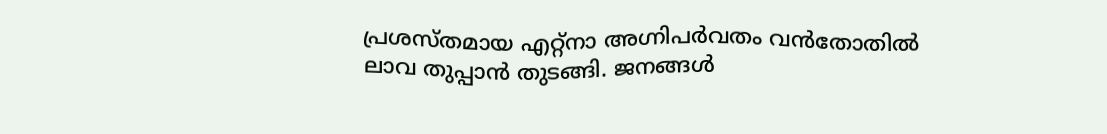പ്രശസ്തമായ എറ്റ്നാ അഗ്നിപർവതം വൻതോതിൽ ലാവ തുപ്പാൻ തുടങ്ങി. ജനങ്ങൾ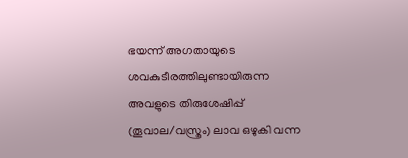ഭയന്ന് അഗതായുടെ ശവകുടീരത്തിലുണ്ടായിരുന്ന അവളുടെ തിരുശേഷിപ്പ് (തൂവാല/വസ്ത്രം) ലാവ ഒഴുകി വന്ന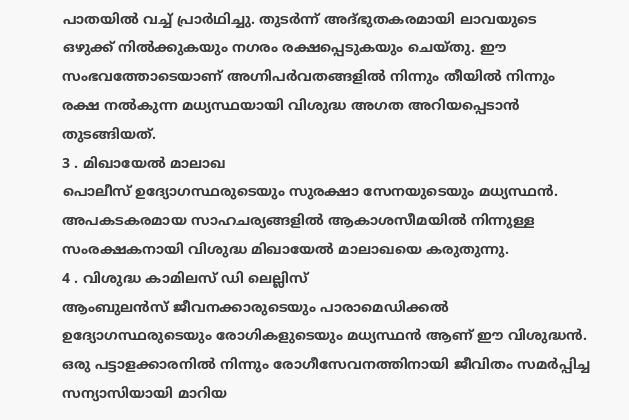പാതയിൽ വച്ച് പ്രാർഥിച്ചു. തുടർന്ന് അദ്ഭുതകരമായി ലാവയുടെ ഒഴുക്ക് നിൽക്കുകയും നഗരം രക്ഷപ്പെടുകയും ചെയ്തു. ഈ സംഭവത്തോടെയാണ് അഗ്നിപർവതങ്ങളിൽ നിന്നും തീയിൽ നിന്നും രക്ഷ നൽകുന്ന മധ്യസ്ഥയായി വിശുദ്ധ അഗത അറിയപ്പെടാൻ തുടങ്ങിയത്.
3 . മിഖായേൽ മാലാഖ
പൊലീസ് ഉദ്യോഗസ്ഥരുടെയും സുരക്ഷാ സേനയുടെയും മധ്യസ്ഥൻ. അപകടകരമായ സാഹചര്യങ്ങളിൽ ആകാശസീമയിൽ നിന്നുള്ള സംരക്ഷകനായി വിശുദ്ധ മിഖായേൽ മാലാഖയെ കരുതുന്നു.
4 . വിശുദ്ധ കാമിലസ് ഡി ലെല്ലിസ്
ആംബുലൻസ് ജീവനക്കാരുടെയും പാരാമെഡിക്കൽ ഉദ്യോഗസ്ഥരുടെയും രോഗികളുടെയും മധ്യസ്ഥൻ ആണ് ഈ വിശുദ്ധൻ. ഒരു പട്ടാളക്കാരനിൽ നിന്നും രോഗീസേവനത്തിനായി ജീവിതം സമർപ്പിച്ച സന്യാസിയായി മാറിയ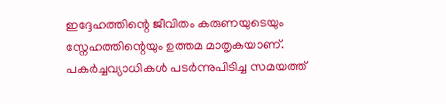ഇദ്ദേഹത്തിന്റെ ജീവിതം കരുണയുടെയും സ്നേഹത്തിന്റെയും ഉത്തമ മാതൃകയാണ്. പകർച്ചവ്യാധികൾ പടർന്നുപിടിച്ച സമയത്ത്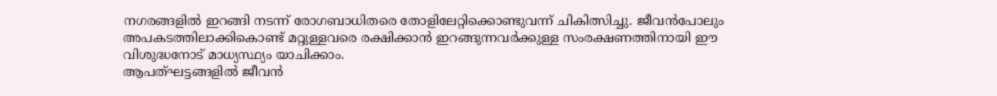നഗരങ്ങളിൽ ഇറങ്ങി നടന്ന് രോഗബാധിതരെ തോളിലേറ്റിക്കൊണ്ടുവന്ന് ചികിത്സിച്ചു. ജീവൻപോലും അപകടത്തിലാക്കികൊണ്ട് മറ്റുള്ളവരെ രക്ഷിക്കാൻ ഇറങ്ങുന്നവർക്കുള്ള സംരക്ഷണത്തിനായി ഈ വിശുദ്ധനോട് മാധ്യസ്ഥ്യം യാചിക്കാം.
ആപത്ഘട്ടങ്ങളിൽ ജീവൻ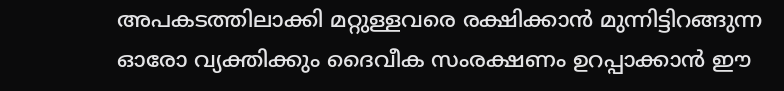അപകടത്തിലാക്കി മറ്റുള്ളവരെ രക്ഷിക്കാൻ മുന്നിട്ടിറങ്ങുന്ന ഓരോ വ്യക്തിക്കും ദൈവീക സംരക്ഷണം ഉറപ്പാക്കാൻ ഈ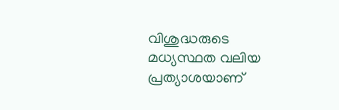വിശുദ്ധരുടെ മധ്യസ്ഥത വലിയ പ്രത്യാശയാണ്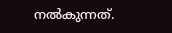നൽകുന്നത്.